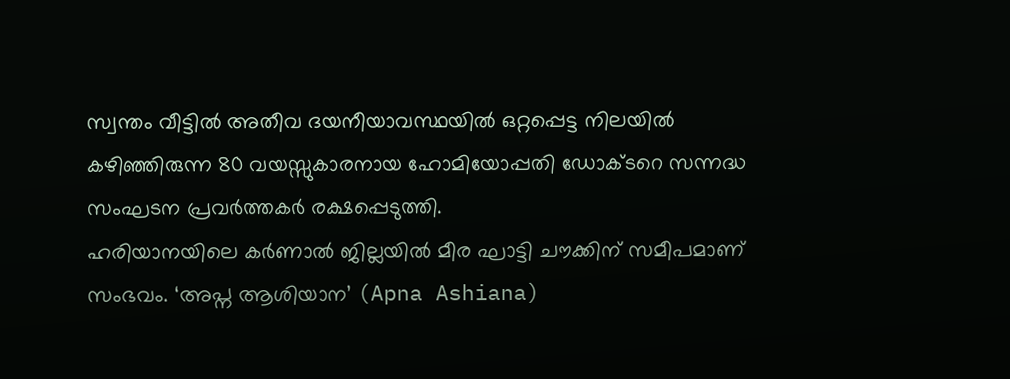സ്വന്തം വീട്ടിൽ അതീവ ദയനീയാവസ്ഥയിൽ ഒറ്റപ്പെട്ട നിലയിൽ കഴിഞ്ഞിരുന്ന 80 വയസ്സുകാരനായ ഹോമിയോപ്പതി ഡോക്ടറെ സന്നദ്ധ സംഘടന പ്രവർത്തകർ രക്ഷപ്പെടുത്തി.
ഹരിയാനയിലെ കർണാൽ ജില്ലയിൽ മീര ഘാട്ടി ചൗക്കിന് സമീപമാണ് സംഭവം. ‘അപ്ന ആശിയാന’ (Apna Ashiana)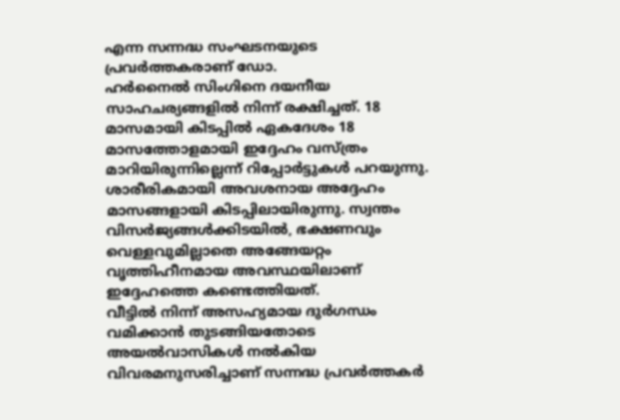എന്ന സന്നദ്ധ സംഘടനയുടെ പ്രവർത്തകരാണ് ഡോ.
ഹർനൈൽ സിംഗിനെ ദയനീയ സാഹചര്യങ്ങളിൽ നിന്ന് രക്ഷിച്ചത്. 18 മാസമായി കിടപ്പിൽ ഏകദേശം 18 മാസത്തോളമായി ഇദ്ദേഹം വസ്ത്രം മാറിയിരുന്നില്ലെന്ന് റിപ്പോർട്ടുകൾ പറയുന്നു.
ശാരീരികമായി അവശനായ അദ്ദേഹം മാസങ്ങളായി കിടപ്പിലായിരുന്നു. സ്വന്തം വിസർജ്യങ്ങൾക്കിടയിൽ, ഭക്ഷണവും വെള്ളവുമില്ലാതെ അങ്ങേയറ്റം വൃത്തിഹീനമായ അവസ്ഥയിലാണ് ഇദ്ദേഹത്തെ കണ്ടെത്തിയത്.
വീട്ടിൽ നിന്ന് അസഹ്യമായ ദുർഗന്ധം വമിക്കാൻ തുടങ്ങിയതോടെ അയൽവാസികൾ നൽകിയ വിവരമനുസരിച്ചാണ് സന്നദ്ധ പ്രവർത്തകർ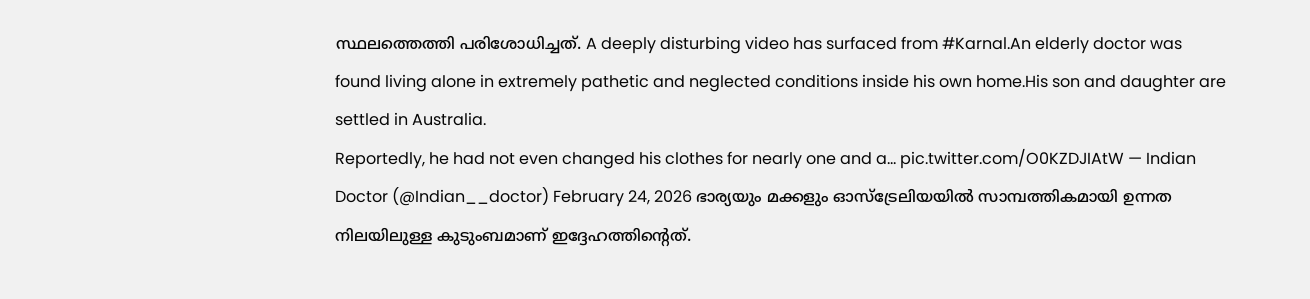സ്ഥലത്തെത്തി പരിശോധിച്ചത്. A deeply disturbing video has surfaced from #Karnal.An elderly doctor was found living alone in extremely pathetic and neglected conditions inside his own home.His son and daughter are settled in Australia.
Reportedly, he had not even changed his clothes for nearly one and a… pic.twitter.com/O0KZDJIAtW — Indian Doctor (@Indian__doctor) February 24, 2026 ഭാര്യയും മക്കളും ഓസ്ട്രേലിയയിൽ സാമ്പത്തികമായി ഉന്നത നിലയിലുള്ള കുടുംബമാണ് ഇദ്ദേഹത്തിന്റെത്.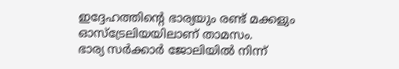ഇദ്ദേഹത്തിന്റെ ഭാര്യയും രണ്ട് മക്കളും ഓസ്ട്രേലിയയിലാണ് താമസം.
ഭാര്യ സർക്കാർ ജോലിയിൽ നിന്ന്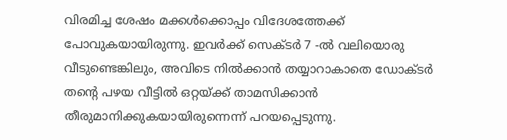വിരമിച്ച ശേഷം മക്കൾക്കൊപ്പം വിദേശത്തേക്ക് പോവുകയായിരുന്നു. ഇവർക്ക് സെക്ടർ 7 -ൽ വലിയൊരു വീടുണ്ടെങ്കിലും, അവിടെ നിൽക്കാൻ തയ്യാറാകാതെ ഡോക്ടർ തന്റെ പഴയ വീട്ടിൽ ഒറ്റയ്ക്ക് താമസിക്കാൻ തീരുമാനിക്കുകയായിരുന്നെന്ന് പറയപ്പെടുന്നു.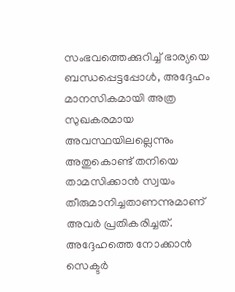സംഭവത്തെക്കുറിച്ച് ഭാര്യയെ ബന്ധപ്പെട്ടപ്പോൾ, അദ്ദേഹം മാനസികമായി അത്ര സുഖകരമായ അവസ്ഥയിലല്ലെന്നും അതുകൊണ്ട് തനിയെ താമസിക്കാൻ സ്വയം തീരുമാനിച്ചതാണന്നുമാണ് അവർ പ്രതികരിച്ചത്. അദ്ദേഹത്തെ നോക്കാൻ സെക്ടർ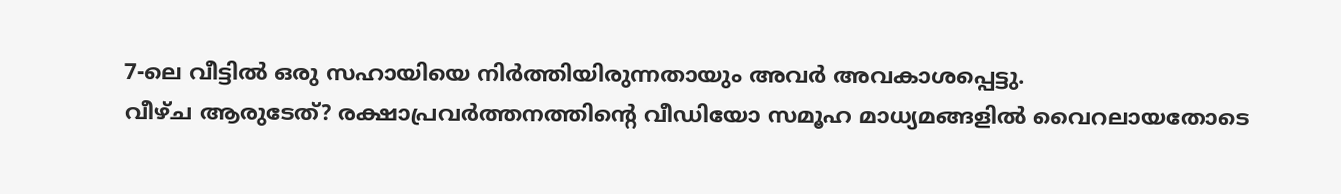7-ലെ വീട്ടിൽ ഒരു സഹായിയെ നിർത്തിയിരുന്നതായും അവർ അവകാശപ്പെട്ടു.
വീഴ്ച ആരുടേത്? രക്ഷാപ്രവർത്തനത്തിന്റെ വീഡിയോ സമൂഹ മാധ്യമങ്ങളിൽ വൈറലായതോടെ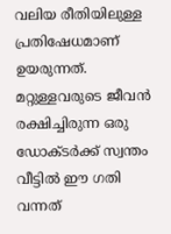വലിയ രീതിയിലുള്ള പ്രതിഷേധമാണ് ഉയരുന്നത്. മറ്റുള്ളവരുടെ ജീവൻ രക്ഷിച്ചിരുന്ന ഒരു ഡോക്ടർക്ക് സ്വന്തം വീട്ടിൽ ഈ ഗതി വന്നത്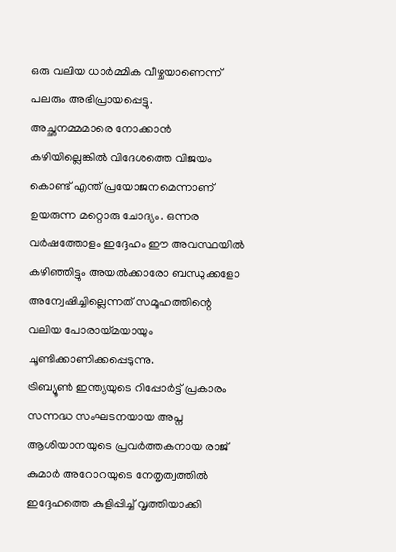ഒരു വലിയ ധാർമ്മിക വീഴ്ചയാണെന്ന് പലരും അഭിപ്രായപ്പെട്ടു.
അച്ഛനമ്മമാരെ നോക്കാൻ കഴിയില്ലെങ്കിൽ വിദേശത്തെ വിജയം കൊണ്ട് എന്ത് പ്രയോജനമെന്നാണ് ഉയരുന്ന മറ്റൊരു ചോദ്യം. ഒന്നര വർഷത്തോളം ഇദ്ദേഹം ഈ അവസ്ഥയിൽ കഴിഞ്ഞിട്ടും അയൽക്കാരോ ബന്ധുക്കളോ അന്വേഷിച്ചില്ലെന്നത് സമൂഹത്തിന്റെ വലിയ പോരായ്മയായും ചൂണ്ടിക്കാണിക്കപ്പെടുന്നു.
ട്രിബ്യൂൺ ഇന്ത്യയുടെ റിപ്പോർട്ട് പ്രകാരം സന്നദ്ധ സംഘടനയായ അപ്ന ആശിയാനയുടെ പ്രവർത്തകനായ രാജ് കുമാർ അറോറയുടെ നേതൃത്വത്തിൽ ഇദ്ദേഹത്തെ കുളിപ്പിച്ച് വൃത്തിയാക്കി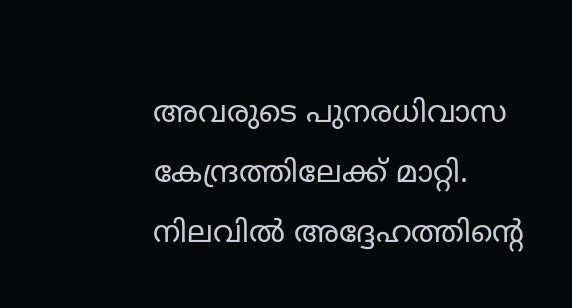അവരുടെ പുനരധിവാസ കേന്ദ്രത്തിലേക്ക് മാറ്റി. നിലവിൽ അദ്ദേഹത്തിന്റെ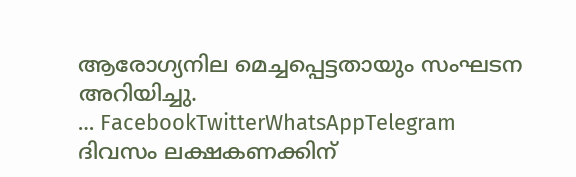ആരോഗ്യനില മെച്ചപ്പെട്ടതായും സംഘടന അറിയിച്ചു.
… FacebookTwitterWhatsAppTelegram
ദിവസം ലക്ഷകണക്കിന്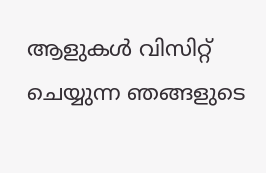ആളുകൾ വിസിറ്റ് ചെയ്യുന്ന ഞങ്ങളുടെ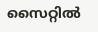സൈറ്റിൽ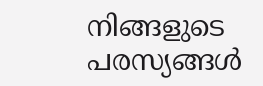നിങ്ങളുടെ പരസ്യങ്ങൾ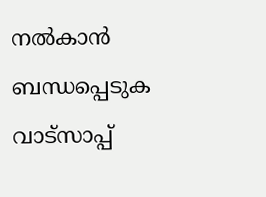നൽകാൻ ബന്ധപ്പെടുക വാട്സാപ്പ്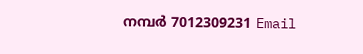നമ്പർ 7012309231 Email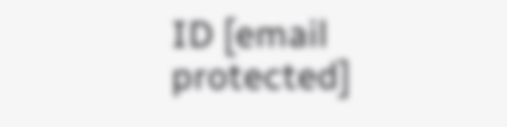ID [email protected]